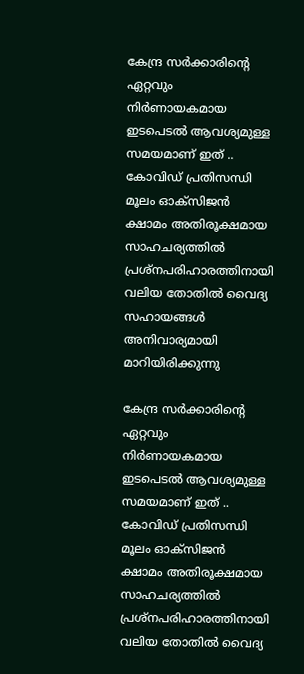കേന്ദ്ര സർക്കാരിന്റെ ഏറ്റവും നിർണായകമായ ഇടപെടൽ ആവശ്യമുള്ള സമയമാണ് ഇത് .. കോവിഡ് പ്രതിസന്ധി മൂലം ഓക്സിജൻ ക്ഷാമം അതിരൂക്ഷമായ സാഹചര്യത്തിൽ പ്രശ്നപരിഹാരത്തിനായി വലിയ തോതിൽ വൈദ്യ സഹായങ്ങൾ അനിവാര്യമായി മാറിയിരിക്കുന്നു

കേന്ദ്ര സർക്കാരിന്റെ ഏറ്റവും നിർണായകമായ ഇടപെടൽ ആവശ്യമുള്ള സമയമാണ് ഇത് .. കോവിഡ് പ്രതിസന്ധി മൂലം ഓക്സിജൻ ക്ഷാമം അതിരൂക്ഷമായ സാഹചര്യത്തിൽ പ്രശ്നപരിഹാരത്തിനായി വലിയ തോതിൽ വൈദ്യ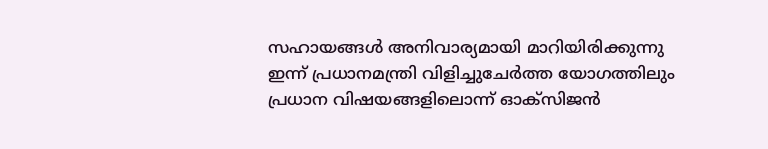സഹായങ്ങൾ അനിവാര്യമായി മാറിയിരിക്കുന്നു
ഇന്ന് പ്രധാനമന്ത്രി വിളിച്ചുചേർത്ത യോഗത്തിലും പ്രധാന വിഷയങ്ങളിലൊന്ന് ഓക്സിജൻ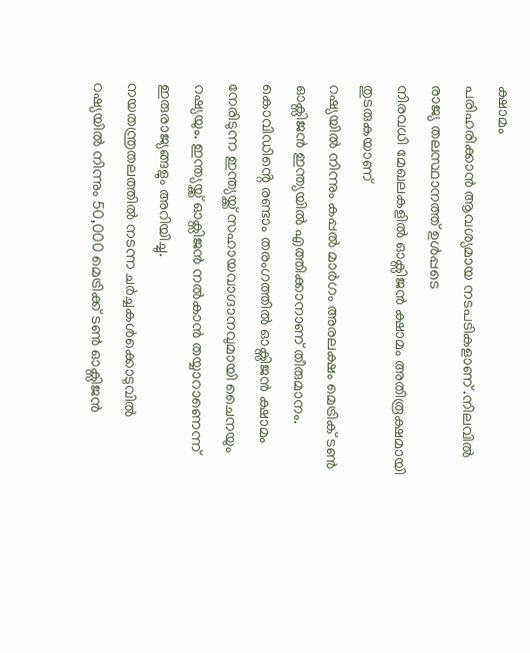ക്ഷാമം
പരിഹരിക്കാൻ ആവശ്യമായ നടപടികളാണ് .നിലവിൽ രാജ്യ തലസ്ഥാനത്ത് ഉൾപ്പടെ
നിരവധി മേഖലകളിൽ ഓക്സിജൻ ക്ഷാമം അതിരൂക്ഷമായി തുടരുകയാണ്
റഷ്യയിൽ നിന്നും കപ്പൽ മാർഗം അരലക്ഷം മെട്രിക് ടൺ ഓക്സിജൻ ഇന്ത്യയിൽ എത്തിക്കാനാണ് തീരുമാനം. കൊവിഡിൻ്റെ രണ്ടാം തരംഗത്തിൽ ഓക്സിജൻ ക്ഷാമം നേരിടുന്ന ഇന്ത്യയ്ക്ക് സഹായവാഗ്ദാനവുമായി ചൈനയും റഷ്യയും. ഇന്ത്യയ്ക്ക് ഓക്സിജൻ നൽകാൻ തയ്യാറാണെന്ന് ഇരുരാജ്യങ്ങളും അറിയിച്ചു.
നയതന്ത്രതലത്തിൽ നടന്ന ചർച്ചകൾക്കൊടുവിൽ റഷ്യയിൽ നിന്നും 50,000 മെട്രിക്ക് ടൺ ഓക്സിജൻ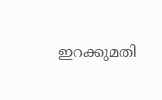ഇറക്കുമതി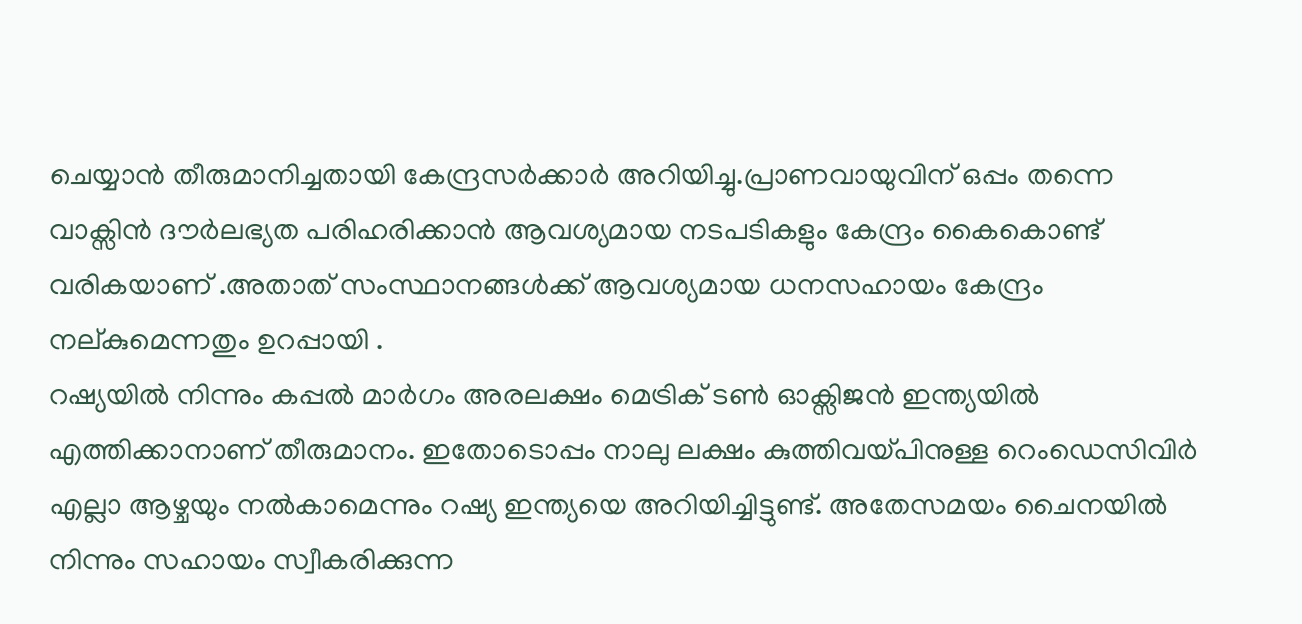ചെയ്യാൻ തീരുമാനിച്ചതായി കേന്ദ്രസർക്കാർ അറിയിച്ചു.പ്രാണവായുവിന് ഒപ്പം തന്നെ
വാക്സിൻ ദൗർലഭ്യത പരിഹരിക്കാൻ ആവശ്യമായ നടപടികളും കേന്ദ്രം കൈകൊണ്ട് വരികയാണ് .അതാത് സംസ്ഥാനങ്ങൾക്ക് ആവശ്യമായ ധനസഹായം കേന്ദ്രം നല്കുമെന്നതും ഉറപ്പായി .
റഷ്യയിൽ നിന്നും കപ്പൽ മാർഗം അരലക്ഷം മെട്രിക് ടൺ ഓക്സിജൻ ഇന്ത്യയിൽ എത്തിക്കാനാണ് തീരുമാനം. ഇതോടൊപ്പം നാലു ലക്ഷം കുത്തിവയ്പിനുള്ള റെംഡെസിവിർ എല്ലാ ആഴ്ചയും നൽകാമെന്നും റഷ്യ ഇന്ത്യയെ അറിയിച്ചിട്ടുണ്ട്. അതേസമയം ചൈനയിൽ നിന്നും സഹായം സ്വീകരിക്കുന്ന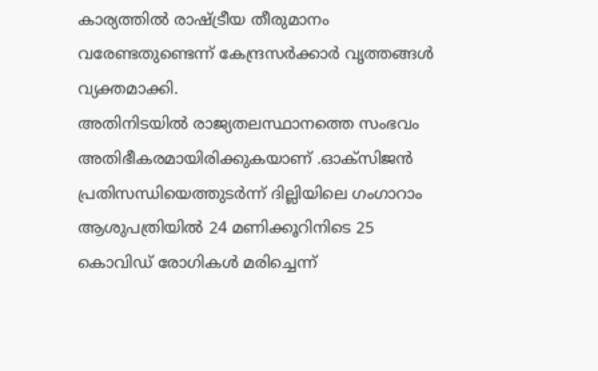കാര്യത്തിൽ രാഷ്ട്രീയ തീരുമാനം വരേണ്ടതുണ്ടെന്ന് കേന്ദ്രസർക്കാർ വൃത്തങ്ങൾ വ്യക്തമാക്കി.
അതിനിടയിൽ രാജ്യതലസ്ഥാനത്തെ സംഭവം അതിഭീകരമായിരിക്കുകയാണ് .ഓക്സിജൻ പ്രതിസന്ധിയെത്തുടർന്ന് ദില്ലിയിലെ ഗംഗാറാം ആശുപത്രിയിൽ 24 മണിക്കൂറിനിടെ 25 കൊവിഡ് രോഗികൾ മരിച്ചെന്ന്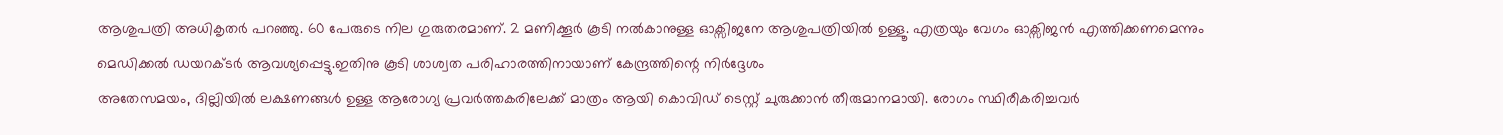ആശുപത്രി അധികൃതർ പറഞ്ഞു. 60 പേരുടെ നില ഗുരുതരമാണ്. 2 മണിക്കൂർ കൂടി നൽകാനുള്ള ഓക്സിജനേ ആശുപത്രിയിൽ ഉള്ളൂ. എത്രയും വേഗം ഓക്സിജൻ എത്തിക്കണമെന്നും മെഡിക്കൽ ഡയറക്ടർ ആവശ്യപ്പെട്ടു.ഇതിനു കൂടി ശാശ്വത പരിഹാരത്തിനായാണ് കേന്ദ്രത്തിന്റെ നിർദ്ദേശം
അതേസമയം, ദില്ലിയിൽ ലക്ഷണങ്ങൾ ഉള്ള ആരോഗ്യ പ്രവർത്തകരിലേക്ക് മാത്രം ആയി കൊവിഡ് ടെസ്റ്റ് ചുരുക്കാൻ തീരുമാനമായി. രോഗം സ്ഥിരീകരിച്ചവർ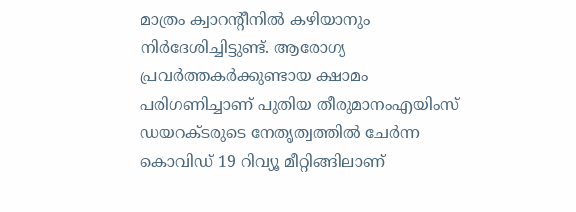മാത്രം ക്വാറന്റീനിൽ കഴിയാനും നിർദേശിച്ചിട്ടുണ്ട്. ആരോഗ്യ പ്രവർത്തകർക്കുണ്ടായ ക്ഷാമം പരിഗണിച്ചാണ് പുതിയ തീരുമാനംഎയിംസ് ഡയറക്ടരുടെ നേതൃത്വത്തിൽ ചേർന്ന കൊവിഡ് 19 റിവ്യൂ മീറ്റിങ്ങിലാണ്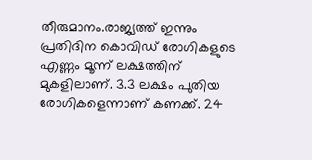തീരുമാനം.രാജ്യത്ത് ഇന്നും പ്രതിദിന കൊവിഡ് രോഗികളുടെ എണ്ണം മൂന്ന് ലക്ഷത്തിന് മുകളിലാണ്. 3.3 ലക്ഷം പുതിയ രോഗികളെന്നാണ് കണക്ക്. 24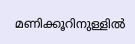മണിക്കൂറിനുള്ളിൽ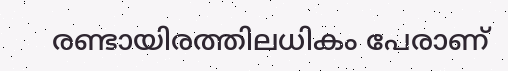രണ്ടായിരത്തിലധികം പേരാണ്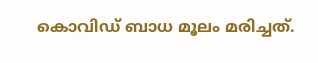കൊവിഡ് ബാധ മൂലം മരിച്ചത്.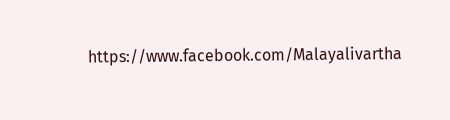https://www.facebook.com/Malayalivartha